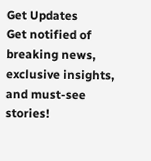Get Updates
Get notified of breaking news, exclusive insights, and must-see stories!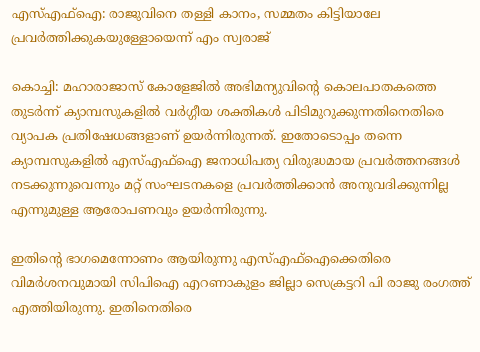എസ്എഫ്ഐ: രാജുവിനെ തള്ളി കാനം, സമ്മതം കിട്ടിയാലേ പ്രവര്‍ത്തിക്കുകയുള്ളോയെന്ന് എം സ്വരാജ്

കൊച്ചി: മഹാരാജാസ് കോളേജില്‍ അഭിമന്യുവിന്റെ കൊലപാതകത്തെ തുടര്‍ന്ന് ക്യാമ്പസുകളില്‍ വര്‍ഗ്ഗീയ ശക്തികള്‍ പിടിമുറുക്കുന്നതിനെതിരെ വ്യാപക പ്രതിഷേധങ്ങളാണ് ഉയര്‍ന്നിരുന്നത്. ഇതോടൊപ്പം തന്നെ ക്യാമ്പസുകളില്‍ എസ്എഫ്‌ഐ ജനാധിപത്യ വിരുദ്ധമായ പ്രവര്‍ത്തനങ്ങള്‍ നടക്കുന്നുവെന്നും മറ്റ് സംഘടനകളെ പ്രവര്‍ത്തിക്കാന്‍ അനുവദിക്കുന്നില്ല എന്നുമുള്ള ആരോപണവും ഉയര്‍ന്നിരുന്നു.

ഇതിന്റെ ഭാഗമെന്നോണം ആയിരുന്നു എസ്എഫ്‌ഐക്കെതിരെ വിമര്‍ശനവുമായി സിപിഐ എറണാകുളം ജില്ലാ സെക്രട്ടറി പി രാജു രംഗത്ത് എത്തിയിരുന്നു. ഇതിനെതിരെ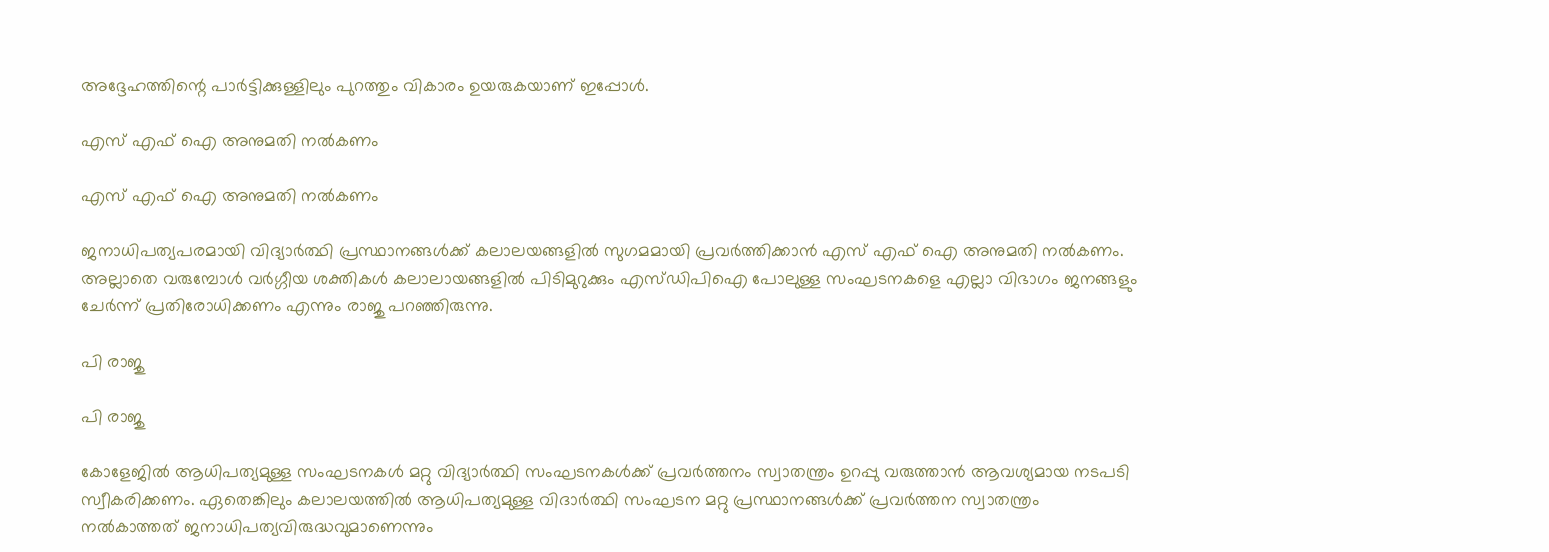അദ്ദേഹത്തിന്റെ പാര്‍ട്ടിക്കുള്ളിലും പുറത്തും വികാരം ഉയരുകയാണ് ഇപ്പോള്‍.

എസ് എഫ് ഐ അനുമതി നല്‍കണം

എസ് എഫ് ഐ അനുമതി നല്‍കണം

ജനാധിപത്യപരമായി വിദ്യാര്‍ത്ഥി പ്രസ്ഥാനങ്ങള്‍ക്ക് കലാലയങ്ങളില്‍ സുഗമമായി പ്രവര്‍ത്തിക്കാന്‍ എസ് എഫ് ഐ അനുമതി നല്‍കണം. അല്ലാതെ വരുമ്പോള്‍ വര്‍ഗ്ഗീയ ശക്തികള്‍ കലാലായങ്ങളില്‍ പിടിമുറുക്കും എസ്ഡിപിഐ പോലുള്ള സംഘടനകളെ എല്ലാ വിഭാഗം ജനങ്ങളും ചേര്‍ന്ന് പ്രതിരോധിക്കണം എന്നും രാജു പറഞ്ഞിരുന്നു.

പി രാജു

പി രാജു

കോളേജില്‍ ആധിപത്യമുള്ള സംഘടനകള്‍ മറ്റു വിദ്യാര്‍ത്ഥി സംഘടനകള്‍ക്ക് പ്രവര്‍ത്തനം സ്വാതന്ത്രം ഉറപ്പു വരുത്താന്‍ ആവശ്യമായ നടപടി സ്വീകരിക്കണം. ഏതെങ്കിലും കലാലയത്തില്‍ ആധിപത്യമുള്ള വിദാര്‍ത്ഥി സംഘടന മറ്റു പ്രസ്ഥാനങ്ങള്‍ക്ക് പ്രവര്‍ത്തന സ്വാതന്ത്രം നല്‍കാത്തത് ജനാധിപത്യവിരുദ്ധവുമാണെന്നും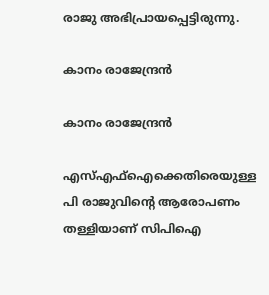രാജു അഭിപ്രായപ്പെട്ടിരുന്നു.

കാനം രാജേന്ദ്രന്‍

കാനം രാജേന്ദ്രന്‍

എസ്എഫ്‌ഐക്കെതിരെയുള്ള പി രാജുവിന്റെ ആരോപണം തള്ളിയാണ് സിപിഐ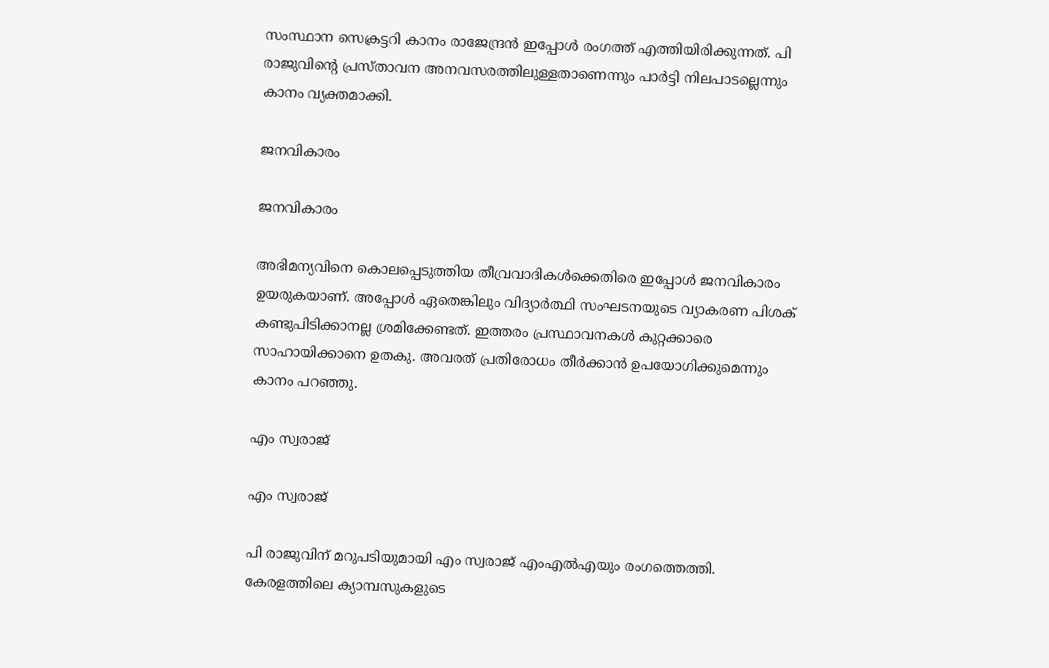സംസ്ഥാന സെക്രട്ടറി കാനം രാജേന്ദ്രന്‍ ഇപ്പോള്‍ രംഗത്ത് എത്തിയിരിക്കുന്നത്. പി രാജുവിന്റെ പ്രസ്താവന അനവസരത്തിലുള്ളതാണെന്നും പാര്‍ട്ടി നിലപാടല്ലെന്നും കാനം വ്യക്തമാക്കി.

ജനവികാരം

ജനവികാരം

അഭിമന്യവിനെ കൊലപ്പെടുത്തിയ തീവ്രവാദികള്‍ക്കെതിരെ ഇപ്പോള്‍ ജനവികാരം ഉയരുകയാണ്. അപ്പോള്‍ ഏതെങ്കിലും വിദ്യാര്‍ത്ഥി സംഘടനയുടെ വ്യാകരണ പിശക് കണ്ടുപിടിക്കാനല്ല ശ്രമിക്കേണ്ടത്. ഇത്തരം പ്രസ്ഥാവനകള്‍ കുറ്റക്കാരെ സാഹായിക്കാനെ ഉതകു. അവരത് പ്രതിരോധം തീര്‍ക്കാന്‍ ഉപയോഗിക്കുമെന്നും കാനം പറഞ്ഞു.

എം സ്വരാജ്

എം സ്വരാജ്

പി രാജുവിന് മറുപടിയുമായി എം സ്വരാജ് എംഎല്‍എയും രംഗത്തെത്തി. കേരളത്തിലെ ക്യാമ്പസുകളുടെ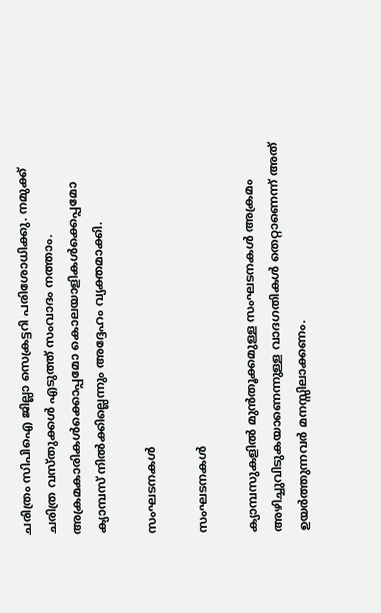ചരിത്രം സിപിഐ ജില്ലാ സെക്രട്ടറി പരിശോധിക്കു. നമുക്ക് ചരിത്ര വസ്തുക്കള്‍ എടുത്ത് സംവാദം നത്താം. അക്രമകാരികള്‍ക്കൊപ്പമോ കൊലയാളികള്‍ക്കെപ്പമോ ക്യാമ്പസ് നില്‍ക്കില്ലെന്നും അദ്ദേഹം വ്യക്തമാക്കി.

സംഘടനകള്‍

സംഘടനകള്‍

ക്യാമ്പസുകളില്‍ മുന്‍തൂക്കമുള്ള സംഘടനകള്‍ അക്രമം അഴിച്ചുവിടുകയാണെന്നുള്ള വാദഗതികള്‍ തെറ്റാണെന്ന് അത് ഉയര്‍ത്തുന്നവര്‍ മനസ്സിലാക്കണം.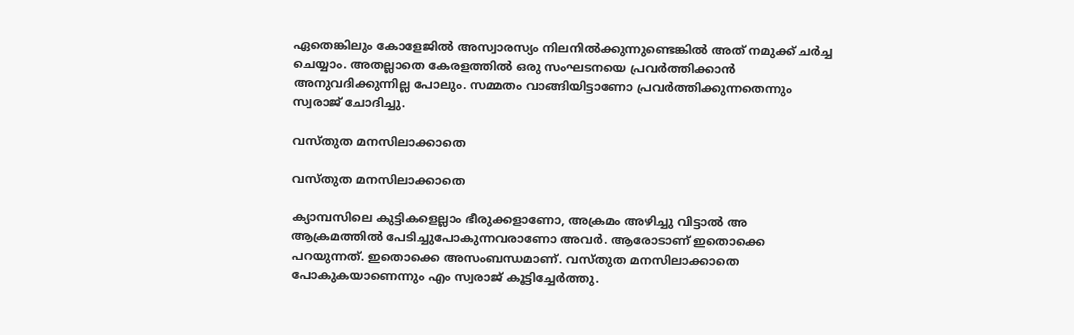ഏതെങ്കിലും കോളേജില്‍ അസ്വാരസ്യം നിലനില്‍ക്കുന്നുണ്ടെങ്കില്‍ അത് നമുക്ക് ചര്‍ച്ച ചെയ്യാം. അതല്ലാതെ കേരളത്തില്‍ ഒരു സംഘടനയെ പ്രവര്‍ത്തിക്കാന്‍ അനുവദിക്കുന്നില്ല പോലും. സമ്മതം വാങ്ങിയിട്ടാണോ പ്രവര്‍ത്തിക്കുന്നതെന്നും സ്വരാജ് ചോദിച്ചു.

വസ്തുത മനസിലാക്കാതെ

വസ്തുത മനസിലാക്കാതെ

ക്യാമ്പസിലെ കുട്ടികളെല്ലാം ഭീരുക്കളാണോ, അക്രമം അഴിച്ചു വിട്ടാല്‍ അ ആക്രമത്തില്‍ പേടിച്ചുപോകുന്നവരാണോ അവര്‍. ആരോടാണ് ഇതൊക്കെ പറയുന്നത്. ഇതൊക്കെ അസംബന്ധമാണ്. വസ്തുത മനസിലാക്കാതെ പോകുകയാണെന്നും എം സ്വരാജ് കൂട്ടിച്ചേര്‍ത്തു.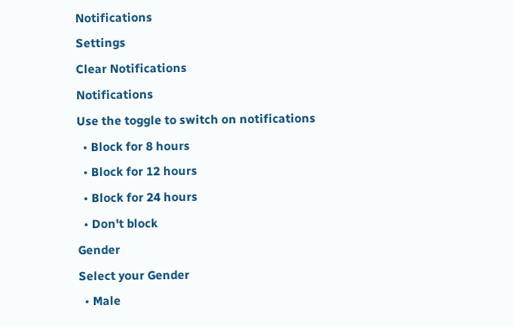Notifications
Settings
Clear Notifications
Notifications
Use the toggle to switch on notifications
  • Block for 8 hours
  • Block for 12 hours
  • Block for 24 hours
  • Don't block
Gender
Select your Gender
  • Male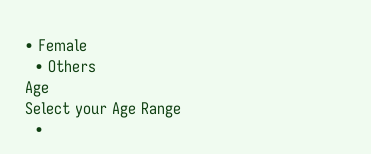• Female
  • Others
Age
Select your Age Range
  •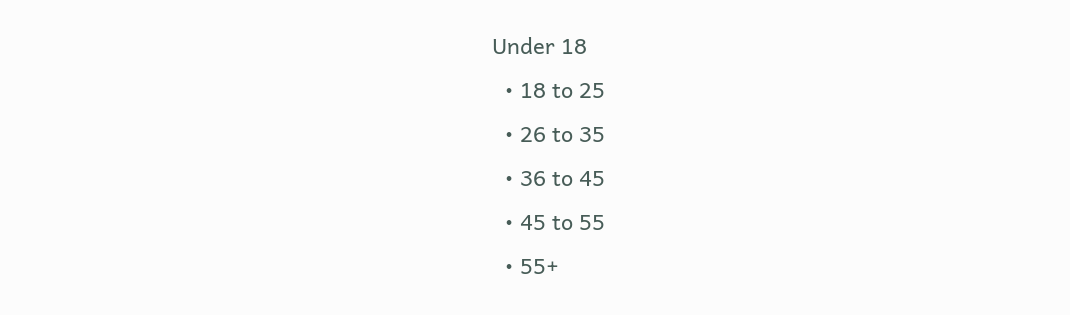Under 18
  • 18 to 25
  • 26 to 35
  • 36 to 45
  • 45 to 55
  • 55+